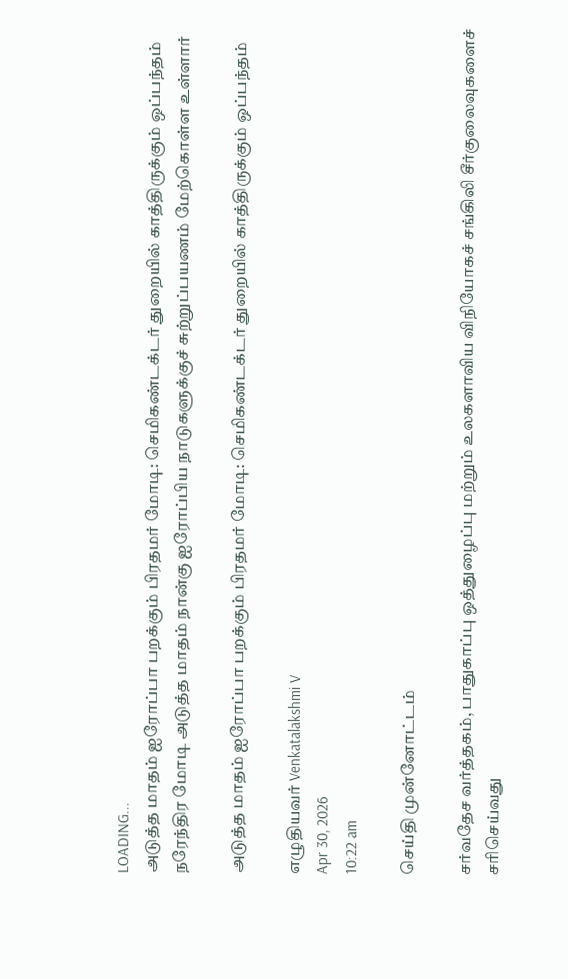LOADING...
அடுத்த மாதம் ஐரோப்பா பறக்கும் பிரதமர் மோடி: செமிகண்டக்டர் துறையில் காத்திருக்கும் ஒப்பந்தம்
நரேந்திர மோடி அடுத்த மாதம் நான்கு ஐரோப்பிய நாடுகளுக்குச் சுற்றுப்பயணம் மேற்கொள்ள உள்ளார்

அடுத்த மாதம் ஐரோப்பா பறக்கும் பிரதமர் மோடி: செமிகண்டக்டர் துறையில் காத்திருக்கும் ஒப்பந்தம்

எழுதியவர் Venkatalakshmi V
Apr 30, 2026
10:22 am

செய்தி முன்னோட்டம்

சர்வதேச வர்த்தகம், பாதுகாப்பு ஒத்துழைப்பு மற்றும் உலகளாவிய விநியோகச் சங்கிலி சீர்குலைவுகளைச் சரிசெய்வது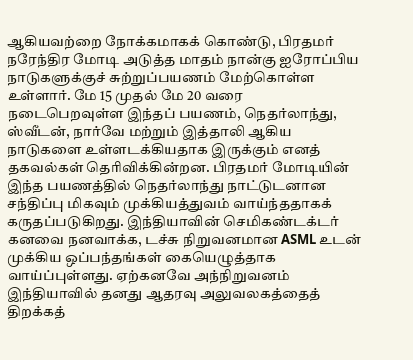ஆகியவற்றை நோக்கமாகக் கொண்டு, பிரதமர் நரேந்திர மோடி அடுத்த மாதம் நான்கு ஐரோப்பிய நாடுகளுக்குச் சுற்றுப்பயணம் மேற்கொள்ள உள்ளார். மே 15 முதல் மே 20 வரை நடைபெறவுள்ள இந்தப் பயணம், நெதர்லாந்து, ஸ்வீடன், நார்வே மற்றும் இத்தாலி ஆகிய நாடுகளை உள்ளடக்கியதாக இருக்கும் எனத் தகவல்கள் தெரிவிக்கின்றன. பிரதமர் மோடியின் இந்த பயணத்தில் நெதர்லாந்து நாட்டுடனான சந்திப்பு மிகவும் முக்கியத்துவம் வாய்ந்ததாகக் கருதப்படுகிறது. இந்தியாவின் செமிகண்டக்டர் கனவை நனவாக்க, டச்சு நிறுவனமான ASML உடன் முக்கிய ஒப்பந்தங்கள் கையெழுத்தாக வாய்ப்புள்ளது. ஏற்கனவே அந்நிறுவனம் இந்தியாவில் தனது ஆதரவு அலுவலகத்தைத் திறக்கத்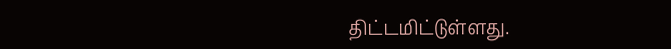திட்டமிட்டுள்ளது.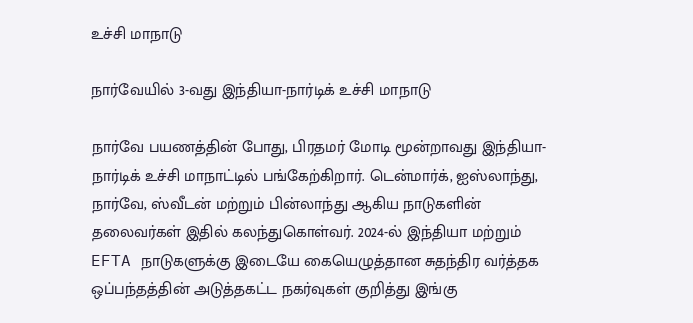உச்சி மாநாடு

நார்வேயில் 3-வது இந்தியா-நார்டிக் உச்சி மாநாடு

நார்வே பயணத்தின் போது, பிரதமர் மோடி மூன்றாவது இந்தியா-நார்டிக் உச்சி மாநாட்டில் பங்கேற்கிறார். டென்மார்க், ஐஸ்லாந்து, நார்வே, ஸ்வீடன் மற்றும் பின்லாந்து ஆகிய நாடுகளின் தலைவர்கள் இதில் கலந்துகொள்வர். 2024-ல் இந்தியா மற்றும் EFTA நாடுகளுக்கு இடையே கையெழுத்தான சுதந்திர வர்த்தக ஒப்பந்தத்தின் அடுத்தகட்ட நகர்வுகள் குறித்து இங்கு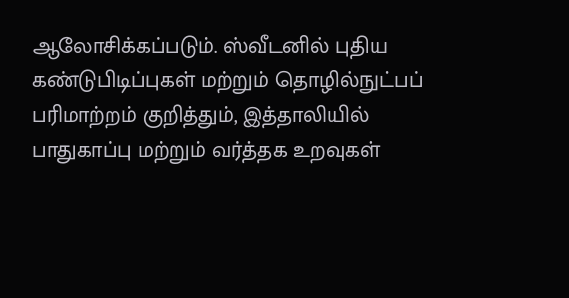ஆலோசிக்கப்படும். ஸ்வீடனில் புதிய கண்டுபிடிப்புகள் மற்றும் தொழில்நுட்பப் பரிமாற்றம் குறித்தும், இத்தாலியில் பாதுகாப்பு மற்றும் வர்த்தக உறவுகள்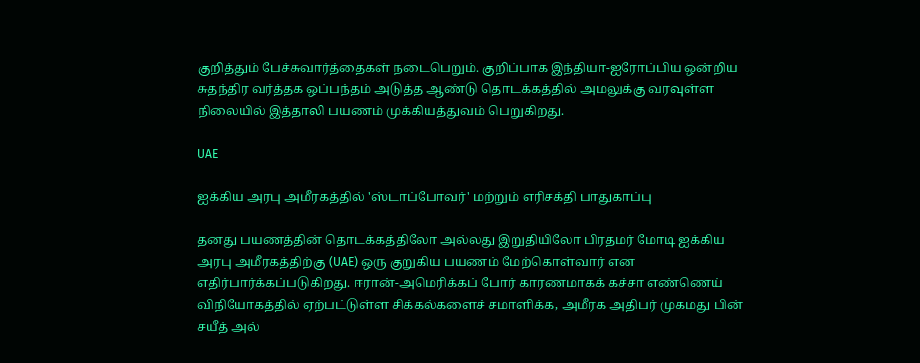குறித்தும் பேச்சுவார்த்தைகள் நடைபெறும். குறிப்பாக இந்தியா-ஐரோப்பிய ஒன்றிய சுதந்திர வர்த்தக ஒப்பந்தம் அடுத்த ஆண்டு தொடக்கத்தில் அமலுக்கு வரவுள்ள நிலையில் இத்தாலி பயணம் முக்கியத்துவம் பெறுகிறது.

UAE

ஐக்கிய அரபு அமீரகத்தில் 'ஸ்டாப்போவர்' மற்றும் எரிசக்தி பாதுகாப்பு

தனது பயணத்தின் தொடக்கத்திலோ அல்லது இறுதியிலோ பிரதமர் மோடி ஐக்கிய அரபு அமீரகத்திற்கு (UAE) ஒரு குறுகிய பயணம் மேற்கொள்வார் என எதிர்பார்க்கப்படுகிறது. ஈரான்-அமெரிக்கப் போர் காரணமாகக் கச்சா எண்ணெய் விநியோகத்தில் ஏற்பட்டுள்ள சிக்கல்களைச் சமாளிக்க, அமீரக அதிபர் முகமது பின் சயீத் அல்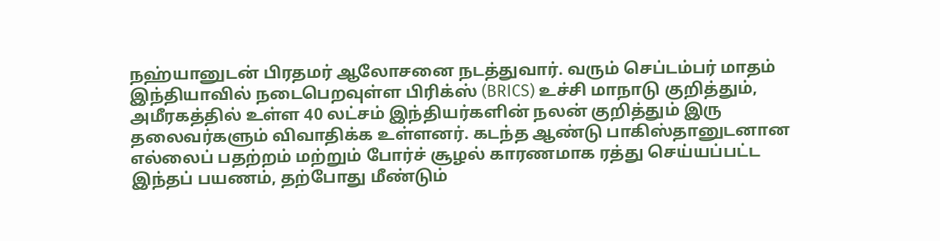நஹ்யானுடன் பிரதமர் ஆலோசனை நடத்துவார். வரும் செப்டம்பர் மாதம் இந்தியாவில் நடைபெறவுள்ள பிரிக்ஸ் (BRICS) உச்சி மாநாடு குறித்தும், அமீரகத்தில் உள்ள 40 லட்சம் இந்தியர்களின் நலன் குறித்தும் இரு தலைவர்களும் விவாதிக்க உள்ளனர். கடந்த ஆண்டு பாகிஸ்தானுடனான எல்லைப் பதற்றம் மற்றும் போர்ச் சூழல் காரணமாக ரத்து செய்யப்பட்ட இந்தப் பயணம், தற்போது மீண்டும்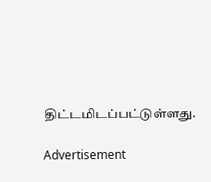திட்டமிடப்பட்டுள்ளது.

Advertisement